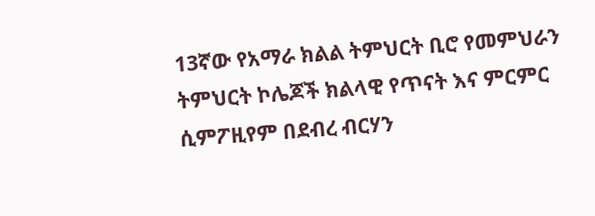13ኛው የአማራ ክልል ትምህርት ቢሮ የመምህራን ትምህርት ኮሌጆች ክልላዊ የጥናት እና ምርምር ሲምፖዚየም በደብረ ብርሃን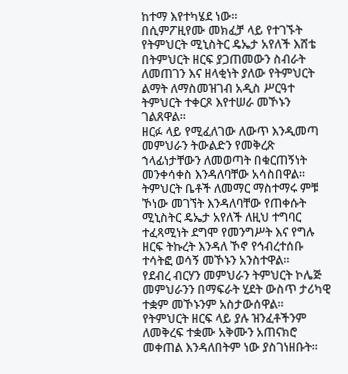ከተማ እየተካሄደ ነው፡፡
በሲምፖዚየሙ መክፈቻ ላይ የተገኙት የትምህርት ሚኒስትር ዴኤታ አየለች እሸቴ በትምህርት ዘርፍ ያጋጠመውን ስብራት ለመጠገን እና ዘላቂነት ያለው የትምህርት ልማት ለማስመዝገብ አዲስ ሥርዓተ ትምህርት ተቀርጾ እየተሠራ መኾኑን ገልጸዋል።
ዘርፉ ላይ የሚፈለገው ለውጥ እንዲመጣ መምህራን ትውልድን የመቅረጽ ኀላፊነታቸውን ለመወጣት በቁርጠኝነት መንቀሳቀስ እንዳለባቸው አሳስበዋል፡፡
ትምህርት ቤቶች ለመማር ማስተማሩ ምቹ ኾነው መገኘት እንዳለባቸው የጠቀሱት ሚኒስትር ዴኤታ አየለች ለዚህ ተግባር ተፈጻሚነት ደግሞ የመንግሥት እና የግሉ ዘርፍ ትኩረት እንዳለ ኾኖ የኅብረተሰቡ ተሳትፎ ወሳኝ መኾኑን አንስተዋል።
የደብረ ብርሃን መምህራን ትምህርት ኮሌጅ መምህራንን በማፍራት ሂደት ውስጥ ታሪካዊ ተቋም መኾኑንም አስታውሰዋል፡፡
የትምህርት ዘርፍ ላይ ያሉ ዝንፈቶችንም ለመቅረፍ ተቋሙ አቅሙን አጠናክሮ መቀጠል እንዳለበትም ነው ያስገነዘቡት፡፡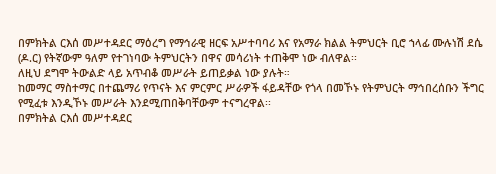በምክትል ርእሰ መሥተዳደር ማዕረግ የማኅራዊ ዘርፍ አሥተባባሪ እና የአማራ ክልል ትምህርት ቢሮ ኀላፊ ሙሉነሽ ደሴ (ዶ.ር) የትኛውም ዓለም የተገነባው ትምህርትን በዋና መሳሪነት ተጠቅሞ ነው ብለዋል፡፡
ለዚህ ደግሞ ትውልድ ላይ አጥብቆ መሥራት ይጠይቃል ነው ያሉት።
ከመማር ማስተማር በተጨማሪ የጥናት እና ምርምር ሥራዎች ፋይዳቸው የጎላ በመኾኑ የትምህርት ማኅበረሰቡን ችግር የሚፈቱ እንዲኾኑ መሥራት እንደሚጠበቅባቸውም ተናግረዋል፡፡
በምክትል ርእሰ መሥተዳደር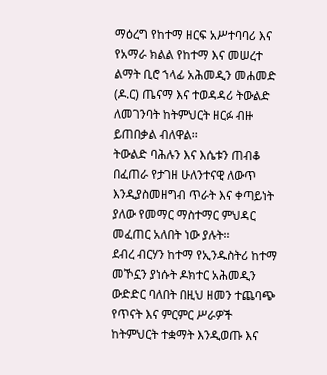ማዕረግ የከተማ ዘርፍ አሥተባባሪ እና የአማራ ክልል የከተማ እና መሠረተ ልማት ቢሮ ኀላፊ አሕመዲን መሐመድ (ዶ.ር) ጤናማ እና ተወዳዳሪ ትውልድ ለመገንባት ከትምህርት ዘርፉ ብዙ ይጠበቃል ብለዋል፡፡
ትውልድ ባሕሉን እና እሴቱን ጠብቆ በፈጠራ የታገዘ ሁለንተናዊ ለውጥ እንዲያስመዘግብ ጥራት እና ቀጣይነት ያለው የመማር ማስተማር ምህዳር መፈጠር አለበት ነው ያሉት፡፡
ደብረ ብርሃን ከተማ የኢንዱስትሪ ከተማ መኾኗን ያነሱት ዶክተር አሕመዲን ውድድር ባለበት በዚህ ዘመን ተጨባጭ የጥናት እና ምርምር ሥራዎች ከትምህርት ተቋማት እንዲወጡ እና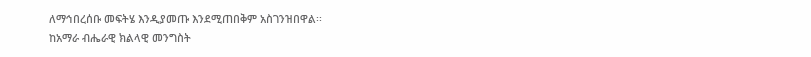ለማኅበረሰቡ መፍትሄ እንዲያመጡ እንደሚጠበቅም አስገንዝበዋል፡፡
ከአማራ ብሔራዊ ክልላዊ መንግስት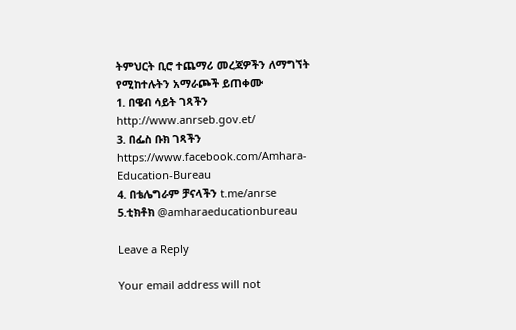ትምህርት ቢሮ ተጨማሪ መረጃዎችን ለማግኘት የሚከተሉትን አማራጮች ይጠቀሙ
1. በዌብ ሳይት ገጻችን http://www.anrseb.gov.et/
3. በፌስ ቡክ ገጻችን https://www.facebook.com/Amhara-Education-Bureau
4. በቴሌግራም ቻናላችን t.me/anrse
5.ቲክቶክ @amharaeducationbureau

Leave a Reply

Your email address will not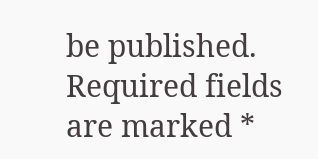be published. Required fields are marked *